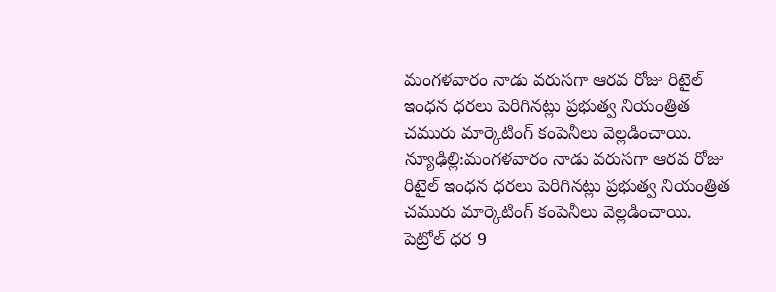మంగళవారం నాడు వరుసగా ఆరవ రోజు రిటైల్ ఇంధన ధరలు పెరిగినట్లు ప్రభుత్వ నియంత్రిత చమురు మార్కెటింగ్ కంపెనీలు వెల్లడించాయి.
న్యూఢిల్లి:మంగళవారం నాడు వరుసగా ఆరవ రోజు రిటైల్ ఇంధన ధరలు పెరిగినట్లు ప్రభుత్వ నియంత్రిత చమురు మార్కెటింగ్ కంపెనీలు వెల్లడించాయి. పెట్రోల్ ధర 9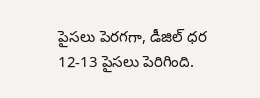పైసలు పెరగగా, డీజిల్ ధర 12-13 పైసలు పెరిగింది.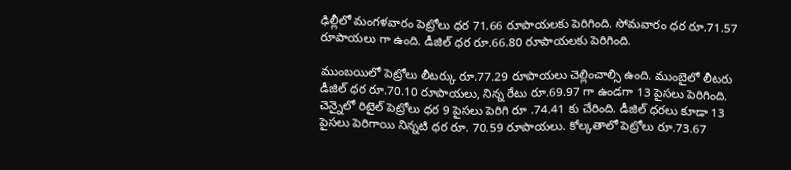ఢిల్లీలో మంగళవారం పెట్రోలు ధర 71.66 రూపాయలకు పెరిగింది. సోమవారం ధర రూ.71.57 రూపాయలు గా ఉంది. డీజిల్ ధర రూ.66.80 రూపాయలకు పెరిగింది.

ముంబయిలో పెట్రోలు లీటర్కు రూ.77.29 రూపాయలు చెల్లించాల్సి ఉంది. ముంబైలో లీటరు డీజిల్ ధర రూ.70.10 రూపాయలు, నిన్న రేటు రూ.69.97 గా ఉండగా 13 పైసలు పెరిగింది.
చెన్నైలో రిటైల్ పెట్రోలు ధర 9 పైసలు పెరిగి రూ .74.41 కు చేరింది. డీజిల్ ధరలు కూడా 13 పైసలు పెరిగాయి నిన్నటి ధర రూ. 70.59 రూపాయలు. కోల్కతాలో పెట్రోలు రూ.73.67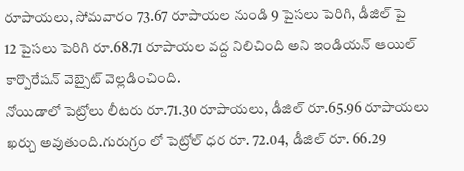రూపాయలు, సోమవారం 73.67 రూపాయల నుండి 9 పైసలు పెరిగి, డీజిల్ పై
12 పైసలు పెరిగి రూ.68.71 రూపాయల వద్ద నిలిచింది అని ఇండియన్ ఆయిల్ కార్పొరేషన్ వెబ్సైట్ వెల్లడించింది.
నోయిడాలో పెట్రోలు లీటరు రూ.71.30 రూపాయలు, డీజిల్ రూ.65.96 రూపాయలు ఖర్చు అవుతుంది.గురుగ్రం లో పెట్రోల్ ధర రూ. 72.04, డీజిల్ రూ. 66.29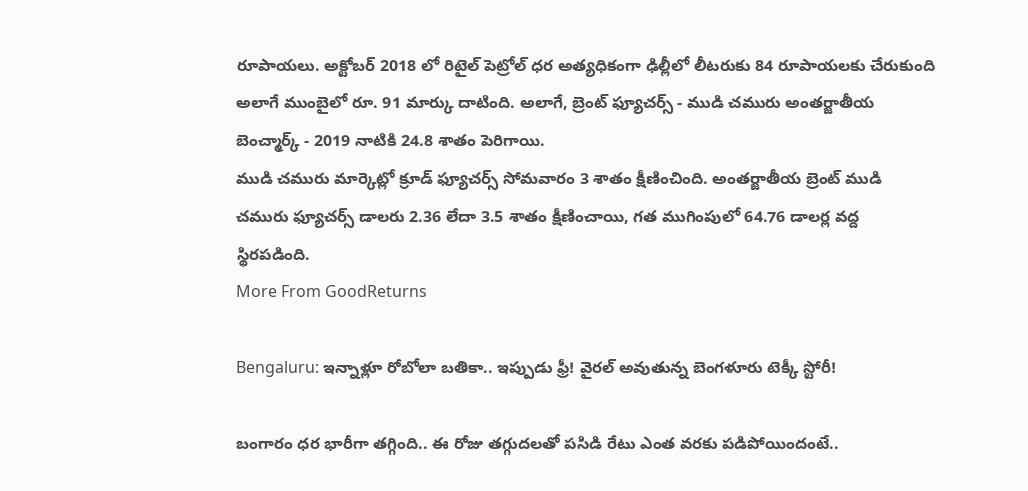రూపాయలు. అక్టోబర్ 2018 లో రిటైల్ పెట్రోల్ ధర అత్యధికంగా ఢిల్లీలో లీటరుకు 84 రూపాయలకు చేరుకుంది అలాగే ముంబైలో రూ. 91 మార్కు దాటింది. అలాగే, బ్రెంట్ ఫ్యూచర్స్ - ముడి చమురు అంతర్జాతీయ బెంచ్మార్క్ - 2019 నాటికి 24.8 శాతం పెరిగాయి.
ముడి చమురు మార్కెట్లో క్రూడ్ ఫ్యూచర్స్ సోమవారం 3 శాతం క్షీణించింది. అంతర్జాతీయ బ్రెంట్ ముడి చమురు ఫ్యూచర్స్ డాలరు 2.36 లేదా 3.5 శాతం క్షీణించాయి, గత ముగింపులో 64.76 డాలర్ల వద్ద స్థిరపడింది.
More From GoodReturns

Bengaluru: ఇన్నాళ్లూ రోబోలా బతికా.. ఇప్పుడు ఫ్రీ! వైరల్ అవుతున్న బెంగళూరు టెక్కీ స్టోరీ!

బంగారం ధర భారీగా తగ్గింది.. ఈ రోజు తగ్గుదలతో పసిడి రేటు ఎంత వరకు పడిపోయిందంటే..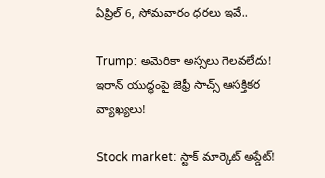ఏప్రిల్ 6, సోమవారం ధరలు ఇవే..

Trump: అమెరికా అస్సలు గెలవలేదు! ఇరాన్ యుద్ధంపై జెఫ్రీ సాచ్స్ ఆసక్తికర వ్యాఖ్యలు!

Stock market: స్టాక్ మార్కెట్ అప్డేట్!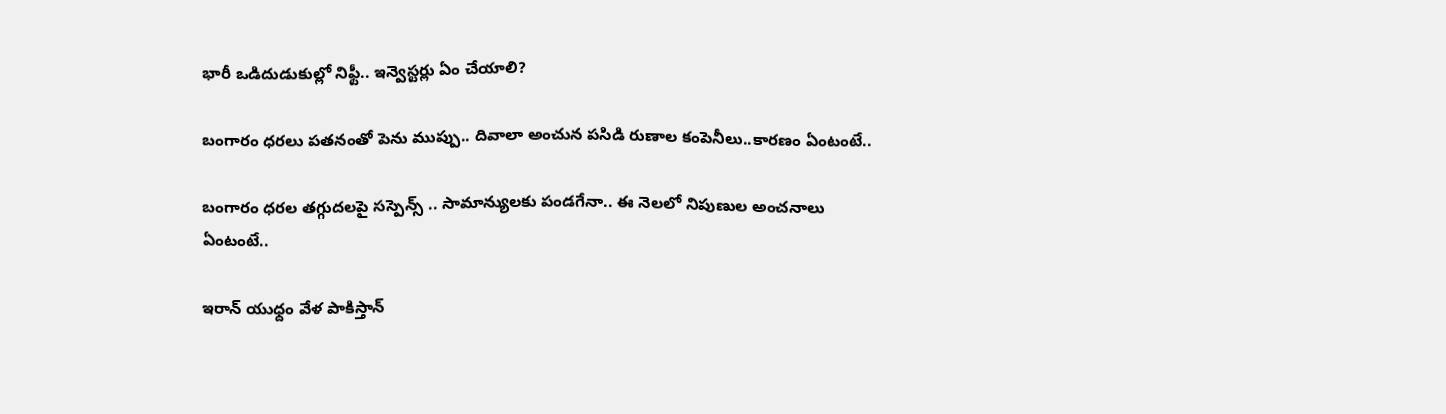భారీ ఒడిదుడుకుల్లో నిఫ్టీ.. ఇన్వెస్టర్లు ఏం చేయాలి?

బంగారం ధరలు పతనంతో పెను ముప్పు.. దివాలా అంచున పసిడి రుణాల కంపెనీలు..కారణం ఏంటంటే..

బంగారం ధరల తగ్గుదలపై సస్పెన్స్ .. సామాన్యులకు పండగేనా.. ఈ నెలలో నిపుణుల అంచనాలు ఏంటంటే..

ఇరాన్ యుధ్దం వేళ పాకిస్తాన్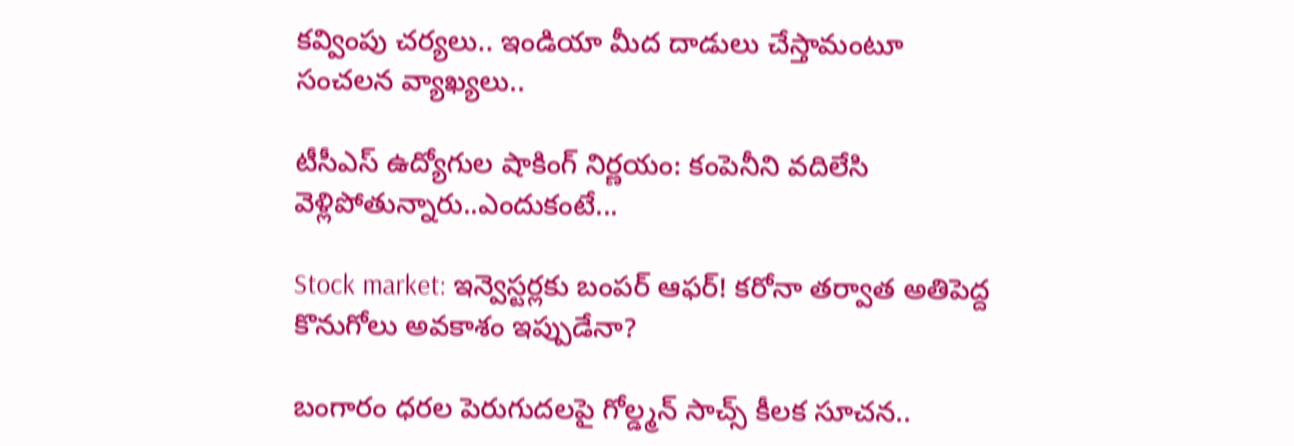కవ్వింపు చర్యలు.. ఇండియా మీద దాడులు చేస్తామంటూ సంచలన వ్యాఖ్యలు..

టీసీఎస్ ఉద్యోగుల షాకింగ్ నిర్ణయం: కంపెనీని వదిలేసి వెళ్లిపోతున్నారు..ఎందుకంటే...

Stock market: ఇన్వెస్టర్లకు బంపర్ ఆఫర్! కరోనా తర్వాత అతిపెద్ద కొనుగోలు అవకాశం ఇప్పుడేనా?

బంగారం ధరల పెరుగుదలపై గోల్డ్మన్ సాచ్స్ కీలక సూచన..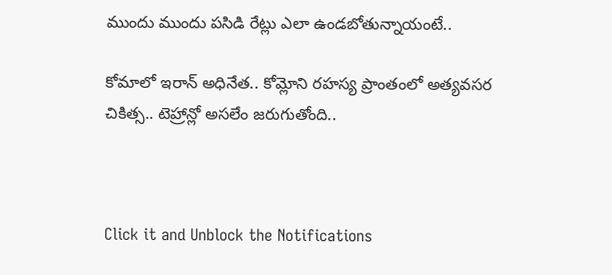ముందు ముందు పసిడి రేట్లు ఎలా ఉండబోతున్నాయంటే..

కోమాలో ఇరాన్ అధినేత.. కోమ్లోని రహస్య ప్రాంతంలో అత్యవసర చికిత్స.. టెహ్రాన్లో అసలేం జరుగుతోంది..



Click it and Unblock the Notifications